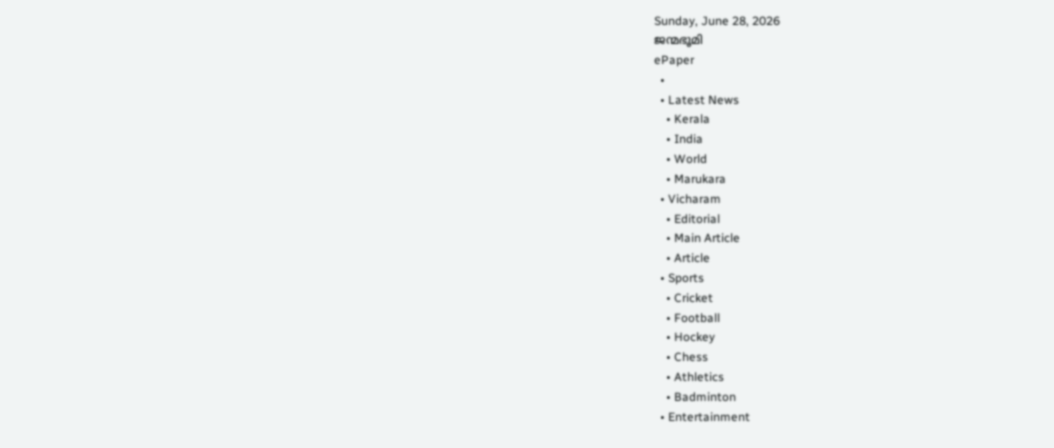Sunday, June 28, 2026
ജന്മഭൂമി
ePaper
  •
  • Latest News
    • Kerala
    • India
    • World
    • Marukara
  • Vicharam
    • Editorial
    • Main Article
    • Article
  • Sports
    • Cricket
    • Football
    • Hockey
    • Chess
    • Athletics
    • Badminton
  • Entertainment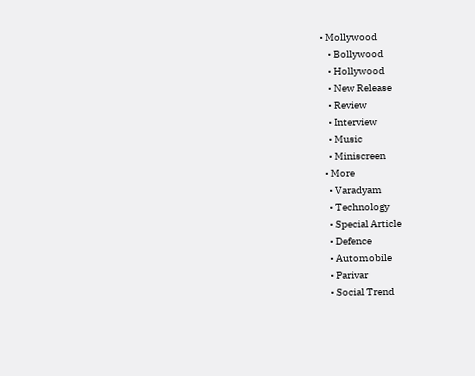• Mollywood
    • Bollywood
    • Hollywood
    • New Release
    • Review
    • Interview
    • Music
    • Miniscreen
  • More
    • Varadyam
    • Technology
    • Special Article
    • Defence
    • Automobile
    • Parivar
    • Social Trend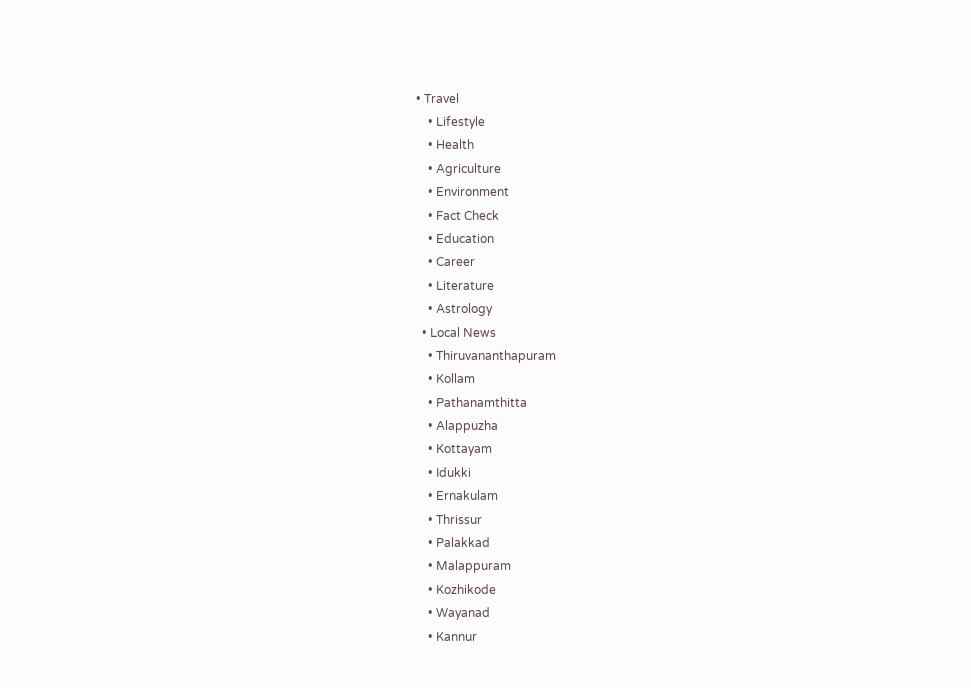• Travel
    • Lifestyle
    • Health
    • Agriculture
    • Environment
    • Fact Check
    • Education
    • Career
    • Literature
    • Astrology
  • Local News
    • Thiruvananthapuram
    • Kollam
    • Pathanamthitta
    • Alappuzha
    • Kottayam
    • Idukki
    • Ernakulam
    • Thrissur
    • Palakkad
    • Malappuram
    • Kozhikode
    • Wayanad
    • Kannur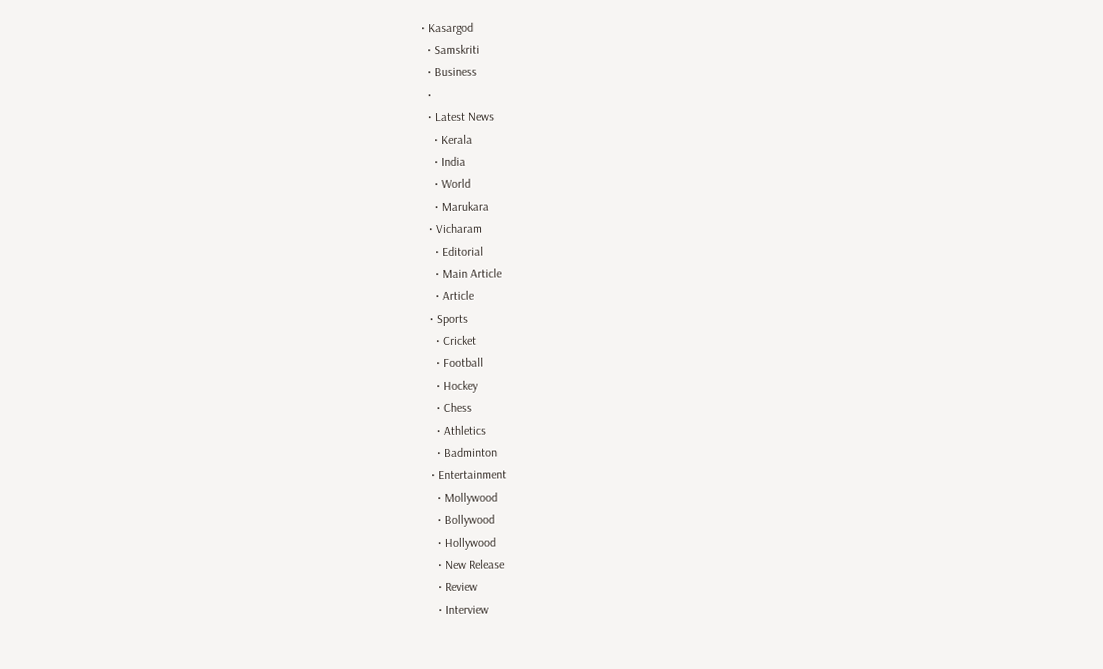• Kasargod
  • Samskriti
  • Business
  •
  • Latest News
    • Kerala
    • India
    • World
    • Marukara
  • Vicharam
    • Editorial
    • Main Article
    • Article
  • Sports
    • Cricket
    • Football
    • Hockey
    • Chess
    • Athletics
    • Badminton
  • Entertainment
    • Mollywood
    • Bollywood
    • Hollywood
    • New Release
    • Review
    • Interview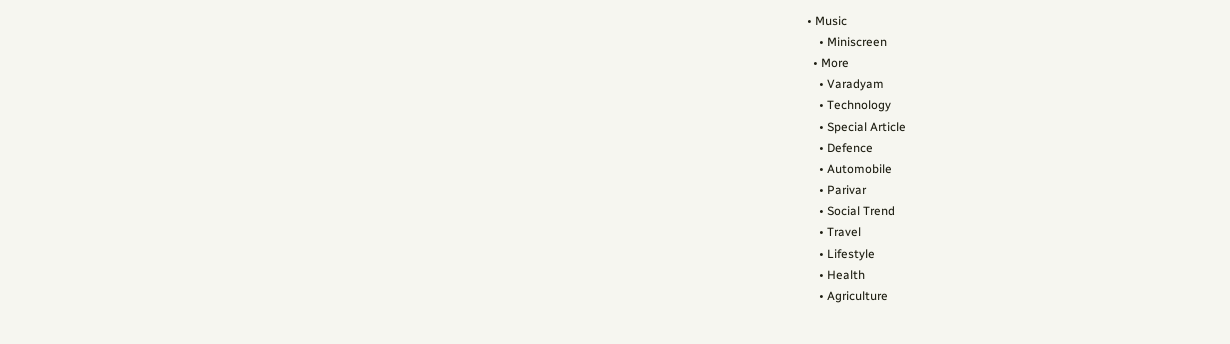• Music
    • Miniscreen
  • More
    • Varadyam
    • Technology
    • Special Article
    • Defence
    • Automobile
    • Parivar
    • Social Trend
    • Travel
    • Lifestyle
    • Health
    • Agriculture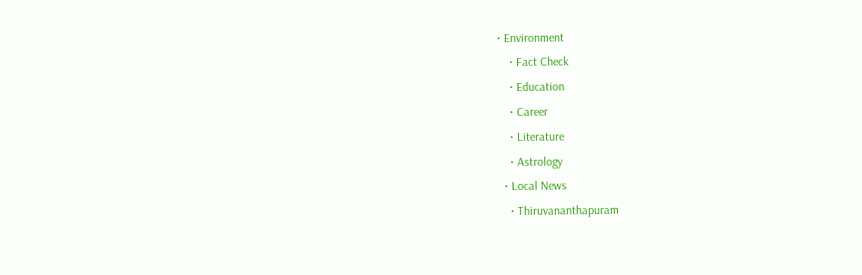• Environment
    • Fact Check
    • Education
    • Career
    • Literature
    • Astrology
  • Local News
    • Thiruvananthapuram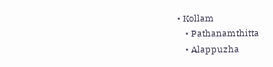• Kollam
    • Pathanamthitta
    • Alappuzha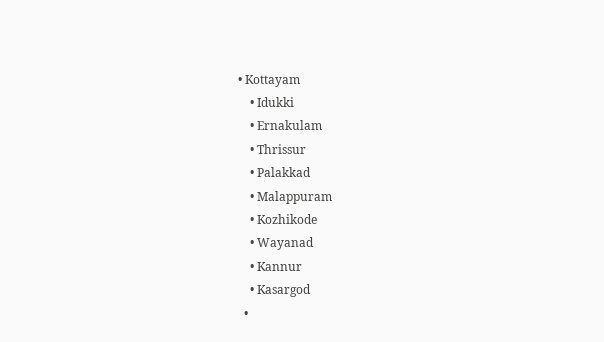• Kottayam
    • Idukki
    • Ernakulam
    • Thrissur
    • Palakkad
    • Malappuram
    • Kozhikode
    • Wayanad
    • Kannur
    • Kasargod
  •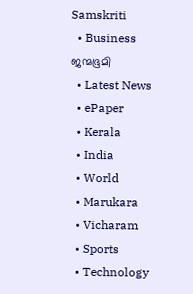Samskriti
  • Business
ജന്മഭൂമി
  • Latest News
  • ePaper
  • Kerala
  • India
  • World
  • Marukara
  • Vicharam
  • Sports
  • Technology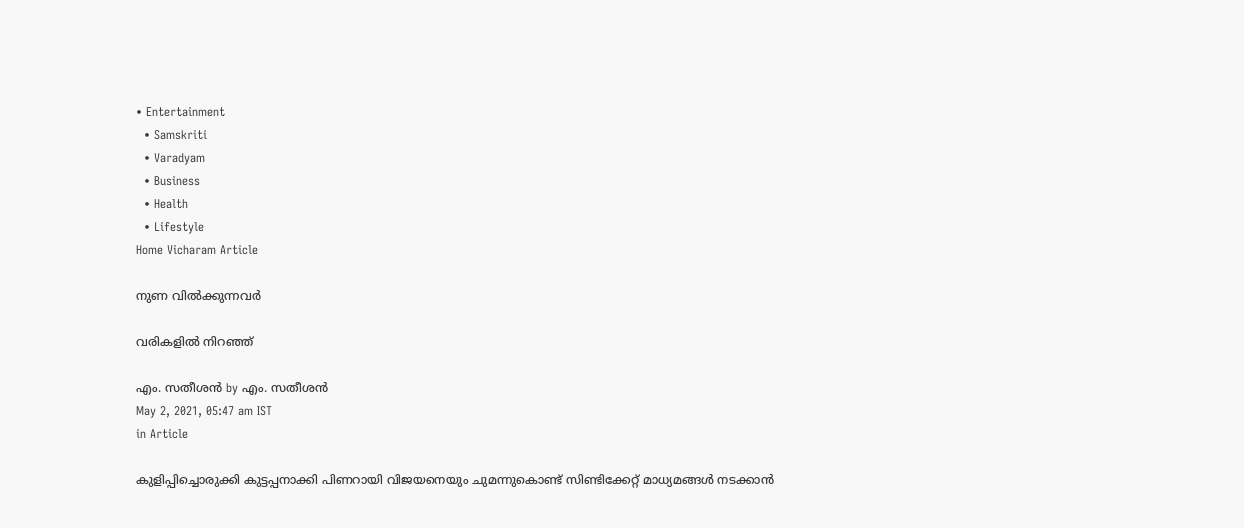• Entertainment
  • Samskriti
  • Varadyam
  • Business
  • Health
  • Lifestyle
Home Vicharam Article

നുണ വില്‍ക്കുന്നവര്‍

വരികളില്‍ നിറഞ്ഞ്

എം. സതീശന്‍ by എം. സതീശന്‍
May 2, 2021, 05:47 am IST
in Article

കുളിപ്പിച്ചൊരുക്കി കുട്ടപ്പനാക്കി പിണറായി വിജയനെയും ചുമന്നുകൊണ്ട് സിണ്ടിക്കേറ്റ് മാധ്യമങ്ങള്‍ നടക്കാന്‍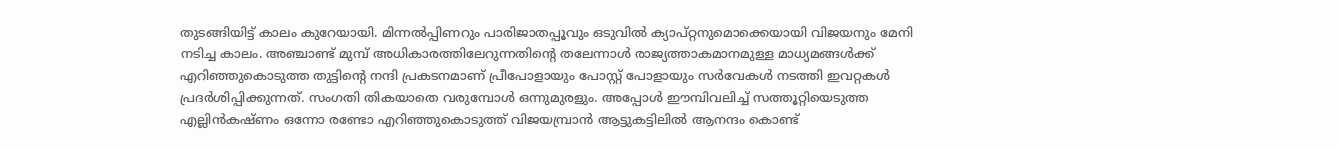തുടങ്ങിയിട്ട് കാലം കുറേയായി. മിന്നല്‍പ്പിണറും പാരിജാതപ്പൂവും ഒടുവില്‍ ക്യാപ്റ്റനുമൊക്കെയായി വിജയനും മേനി നടിച്ച കാലം. അഞ്ചാണ്ട് മുമ്പ് അധികാരത്തിലേറുന്നതിന്റെ തലേന്നാള്‍ രാജ്യത്താകമാനമുള്ള മാധ്യമങ്ങള്‍ക്ക് എറിഞ്ഞുകൊടുത്ത തുട്ടിന്റെ നന്ദി പ്രകടനമാണ് പ്രീപോളായും പോസ്റ്റ് പോളായും സര്‍വേകള്‍ നടത്തി ഇവറ്റകള്‍ പ്രദര്‍ശിപ്പിക്കുന്നത്. സംഗതി തികയാതെ വരുമ്പോള്‍ ഒന്നുമുരളും. അപ്പോള്‍ ഈമ്പിവലിച്ച് സത്തൂറ്റിയെടുത്ത എല്ലിന്‍കഷ്ണം ഒന്നോ രണ്ടോ എറിഞ്ഞുകൊടുത്ത് വിജയമ്പ്രാന്‍ ആട്ടുകട്ടിലില്‍ ആനന്ദം കൊണ്ട്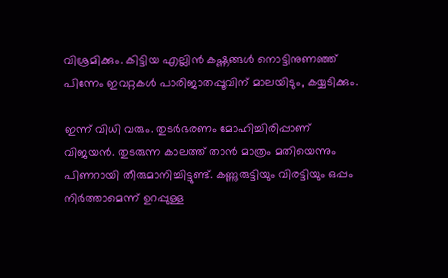വിശ്രമിക്കും. കിട്ടിയ എല്ലിന്‍ കഷ്ണങ്ങള്‍ നൊട്ടിനുണഞ്ഞ് പിന്നേം ഇവറ്റകള്‍ പാരിജാതപ്പൂവിന് മാലയിടും, കയ്യടിക്കും.

ഇന്ന് വിധി വരും. തുടര്‍ഭരണം മോഹിച്ചിരിപ്പാണ് വിജയന്‍. തുടരുന്ന കാലത്ത് താന്‍ മാത്രം മതിയെന്നും പിണറായി തീരുമാനിച്ചിട്ടുണ്ട്. കണ്ണുരുട്ടിയും വിരട്ടിയും ഒപ്പം നിര്‍ത്താമെന്ന് ഉറപ്പുള്ള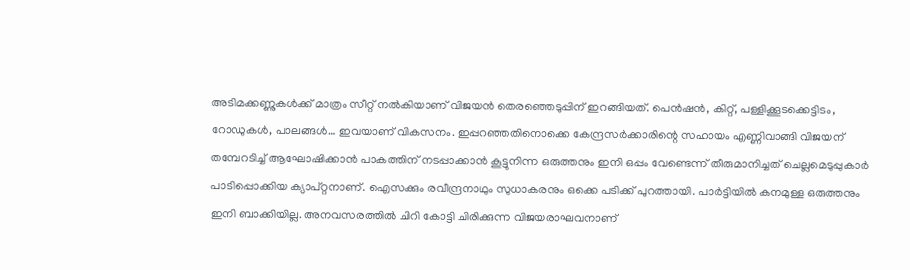അടിമക്കണ്ണുകള്‍ക്ക് മാത്രം സീറ്റ് നല്‍കിയാണ് വിജയന്‍ തെരഞ്ഞെടുപ്പിന് ഇറങ്ങിയത്. പെന്‍ഷന്‍, കിറ്റ്, പള്ളിക്കൂടക്കെട്ടിടം, റോഡുകള്‍, പാലങ്ങള്‍… ഇവയാണ് വികസനം. ഇപ്പറഞ്ഞതിനൊക്കെ കേന്ദ്രസര്‍ക്കാരിന്റെ സഹായം എണ്ണിവാങ്ങി വിജയന് തമ്പേറടിച്ച് ആഘോഷിക്കാന്‍ പാകത്തിന് നടപ്പാക്കാന്‍ കൂട്ടുനിന്ന ഒരുത്തനും ഇനി ഒപ്പം വേണ്ടെന്ന് തീരുമാനിച്ചത് ചെല്ലമെടുപ്പുകാര്‍ പാടിപ്പൊക്കിയ ക്യാപ്റ്റനാണ്. ഐസക്കും രവീന്ദ്രനാഥും സുധാകരനും ഒക്കെ പടിക്ക് പുറത്തായി. പാര്‍ട്ടിയില്‍ കനമുള്ള ഒരുത്തനും ഇനി ബാക്കിയില്ല. അനവസരത്തില്‍ ചിറി കോട്ടി ചിരിക്കുന്ന വിജയരാഘവനാണ്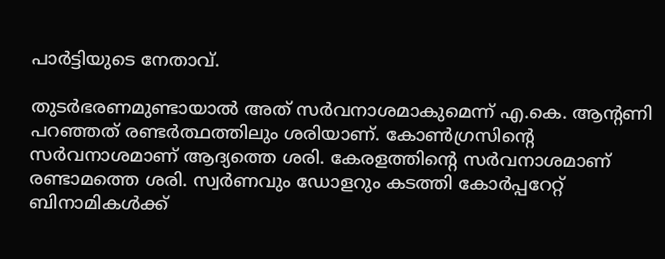പാര്‍ട്ടിയുടെ നേതാവ്.

തുടര്‍ഭരണമുണ്ടായാല്‍ അത് സര്‍വനാശമാകുമെന്ന് എ.കെ. ആന്റണി പറഞ്ഞത് രണ്ടര്‍ത്ഥത്തിലും ശരിയാണ്. കോണ്‍ഗ്രസിന്റെ സര്‍വനാശമാണ് ആദ്യത്തെ ശരി. കേരളത്തിന്റെ സര്‍വനാശമാണ് രണ്ടാമത്തെ ശരി. സ്വര്‍ണവും ഡോളറും കടത്തി കോര്‍പ്പറേറ്റ് ബിനാമികള്‍ക്ക്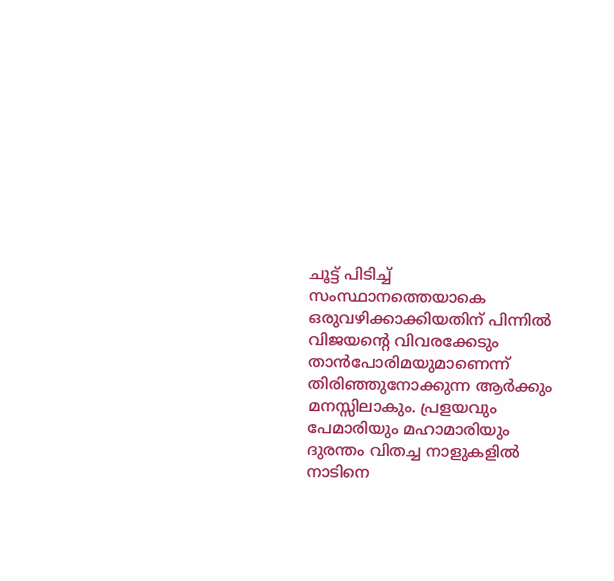ചൂട്ട് പിടിച്ച് സംസ്ഥാനത്തെയാകെ ഒരുവഴിക്കാക്കിയതിന് പിന്നില്‍ വിജയന്റെ വിവരക്കേടും താന്‍പോരിമയുമാണെന്ന് തിരിഞ്ഞുനോക്കുന്ന ആര്‍ക്കും മനസ്സിലാകും. പ്രളയവും പേമാരിയും മഹാമാരിയും ദുരന്തം വിതച്ച നാളുകളില്‍ നാടിനെ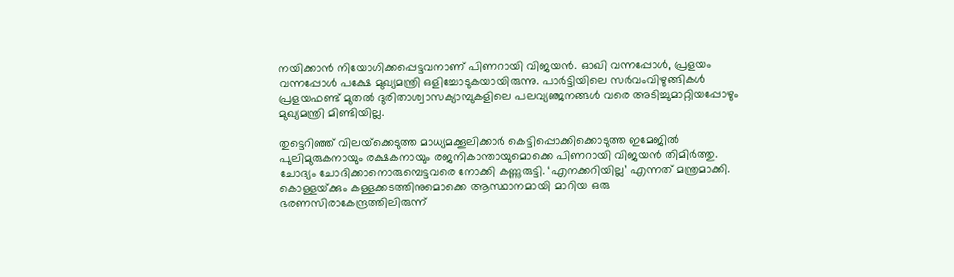നയിക്കാന്‍ നിയോഗിക്കപ്പെട്ടവനാണ് പിണറായി വിജയന്‍. ഓഖി വന്നപ്പോള്‍, പ്രളയം വന്നപ്പോള്‍ പക്ഷേ മുഖ്യമന്ത്രി ഒളിച്ചോടുകയായിരുന്നു. പാര്‍ട്ടിയിലെ സര്‍വംവിഴുങ്ങികള്‍ പ്രളയഫണ്ട് മുതല്‍ ദുരിതാശ്വാസക്യാമ്പുകളിലെ പലവ്യഞ്ജനങ്ങള്‍ വരെ അടിച്ചുമാറ്റിയപ്പോഴും മുഖ്യമന്ത്രി മിണ്ടിയില്ല.

തുട്ടെറിഞ്ഞ് വിലയ്‌ക്കെടുത്ത മാധ്യമക്കൂലിക്കാര്‍ കെട്ടിപ്പൊക്കിക്കൊടുത്ത ഇമേജില്‍ പുലിമുരുകനായും രക്ഷകനായും രജനികാന്തായുമൊക്കെ പിണറായി വിജയന്‍ തിമിര്‍ത്തു. ചോദ്യം ചോദിക്കാനൊരുമ്പെട്ടവരെ നോക്കി കണ്ണുരുട്ടി. ‘എനക്കറിയില്ല’ എന്നത് മന്ത്രമാക്കി. കൊള്ളയ്‌ക്കും കള്ളക്കടത്തിനുമൊക്കെ ആസ്ഥാനമായി മാറിയ ഒരു ഭരണസിരാകേന്ദ്രത്തിലിരുന്ന്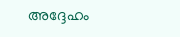അദ്ദേഹം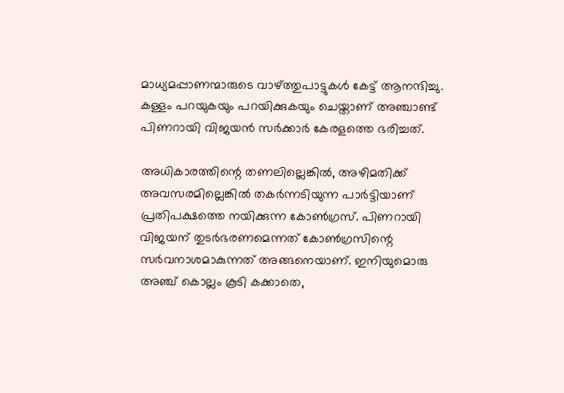മാധ്യമപ്പാണന്മാരുടെ വാഴ്‌ത്തുപാട്ടുകള്‍ കേട്ട് ആനന്ദിച്ചു. കള്ളം പറയുകയും പറയിക്കുകയും ചെയ്താണ് അഞ്ചാണ്ട് പിണറായി വിജയന്‍ സര്‍ക്കാര്‍ കേരളത്തെ ഭരിച്ചത്.

അധികാരത്തിന്റെ തണലില്ലെങ്കില്‍, അഴിമതിക്ക് അവസരമില്ലെങ്കില്‍ തകര്‍ന്നടിയുന്ന പാര്‍ട്ടിയാണ് പ്രതിപക്ഷത്തെ നയിക്കുന്ന കോണ്‍ഗ്രസ്. പിണറായി വിജയന് തുടര്‍ഭരണമെന്നത് കോണ്‍ഗ്രസിന്റെ സര്‍വനാശമാകുന്നത് അങ്ങനെയാണ്. ഇനിയുമൊരു അഞ്ച് കൊല്ലം കൂടി കക്കാതെ,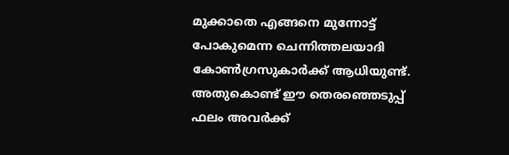മുക്കാതെ എങ്ങനെ മുന്നോട്ട് പോകുമെന്ന ചെന്നിത്തലയാദി കോണ്‍ഗ്രസുകാര്‍ക്ക് ആധിയുണ്ട്. അതുകൊണ്ട് ഈ തെരഞ്ഞെടുപ്പ് ഫലം അവര്‍ക്ക്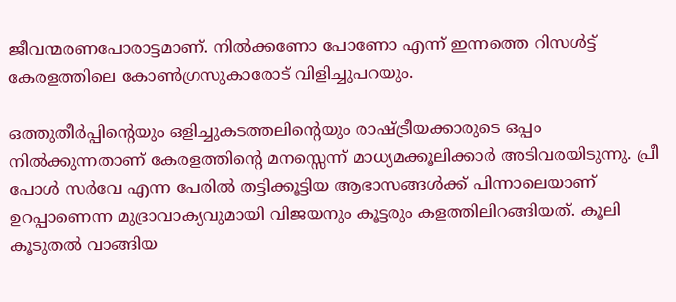ജീവന്മരണപോരാട്ടമാണ്. നില്‍ക്കണോ പോണോ എന്ന് ഇന്നത്തെ റിസള്‍ട്ട് കേരളത്തിലെ കോണ്‍ഗ്രസുകാരോട് വിളിച്ചുപറയും.

ഒത്തുതീര്‍പ്പിന്റെയും ഒളിച്ചുകടത്തലിന്റെയും രാഷ്‌ട്രീയക്കാരുടെ ഒപ്പം നില്‍ക്കുന്നതാണ് കേരളത്തിന്റെ മനസ്സെന്ന് മാധ്യമക്കൂലിക്കാര്‍ അടിവരയിടുന്നു. പ്രീ പോള്‍ സര്‍വേ എന്ന പേരില്‍ തട്ടിക്കൂട്ടിയ ആഭാസങ്ങള്‍ക്ക് പിന്നാലെയാണ് ഉറപ്പാണെന്ന മുദ്രാവാക്യവുമായി വിജയനും കൂട്ടരും കളത്തിലിറങ്ങിയത്. കൂലി കൂടുതല്‍ വാങ്ങിയ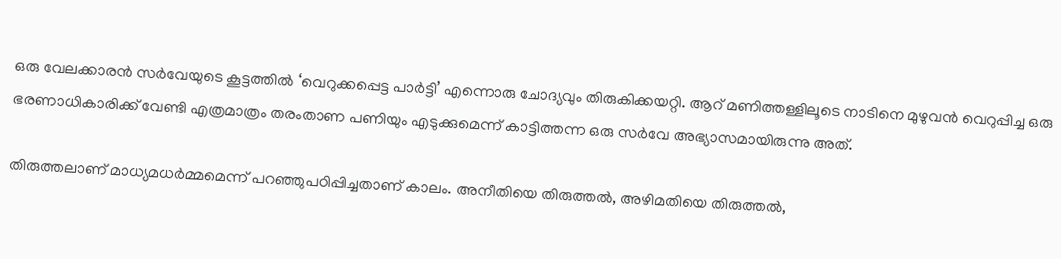ഒരു വേലക്കാരന്‍ സര്‍വേയുടെ കൂട്ടത്തില്‍ ‘വെറുക്കപ്പെട്ട പാര്‍ട്ടി’ എന്നൊരു ചോദ്യവും തിരുകിക്കയറ്റി. ആറ് മണിത്തള്ളിലൂടെ നാടിനെ മുഴുവന്‍ വെറുപ്പിച്ച ഒരു ഭരണാധികാരിക്ക് വേണ്ടി എത്രമാത്രം തരംതാണ പണിയും എടുക്കുമെന്ന് കാട്ടിത്തന്ന ഒരു സര്‍വേ അഭ്യാസമായിരുന്നു അത്.

തിരുത്തലാണ് മാധ്യമധര്‍മ്മമെന്ന് പറഞ്ഞുപഠിപ്പിച്ചതാണ് കാലം. അനീതിയെ തിരുത്തല്‍, അഴിമതിയെ തിരുത്തല്‍,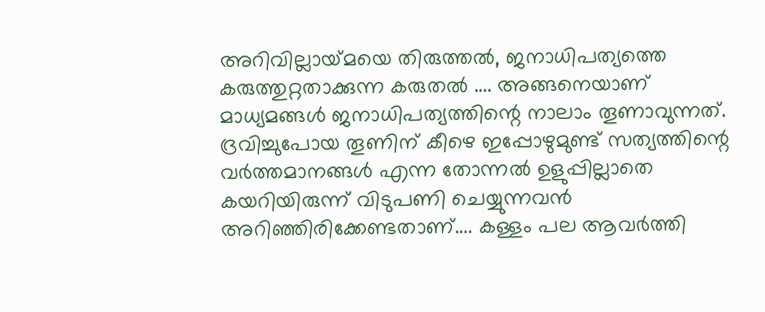അറിവില്ലായ്‌മയെ തിരുത്തല്‍, ജനാധിപത്യത്തെ കരുത്തുറ്റതാക്കുന്ന കരുതല്‍ …. അങ്ങനെയാണ് മാധ്യമങ്ങള്‍ ജനാധിപത്യത്തിന്റെ നാലാം തൂണാവുന്നത്. ദ്രവിച്ചുപോയ തൂണിന് കീഴെ ഇപ്പോഴുമുണ്ട് സത്യത്തിന്റെ വര്‍ത്തമാനങ്ങള്‍ എന്ന തോന്നല്‍ ഉളുപ്പില്ലാതെ കയറിയിരുന്ന് വിടുപണി ചെയ്യുന്നവന്‍ അറിഞ്ഞിരിക്കേണ്ടതാണ്…. കള്ളം പല ആവര്‍ത്തി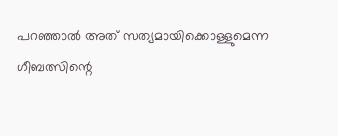പറഞ്ഞാല്‍ അത് സത്യമായിക്കൊള്ളുമെന്ന ഗീബത്സിന്റെ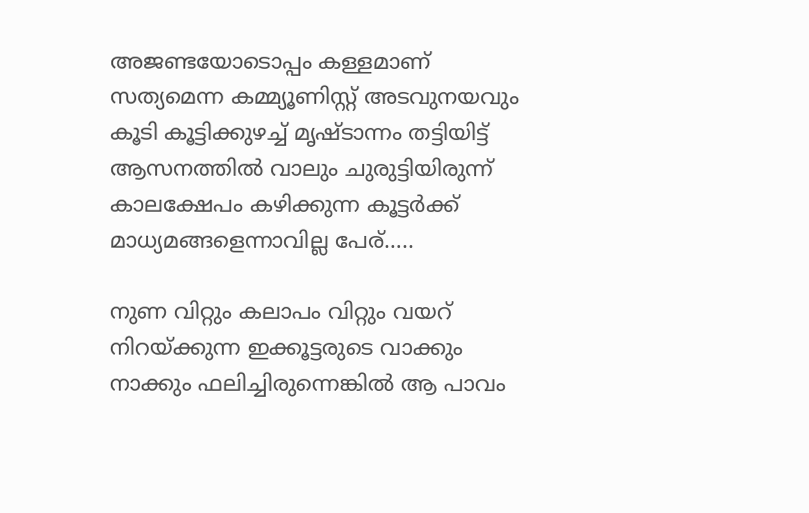അജണ്ടയോടൊപ്പം കള്ളമാണ് സത്യമെന്ന കമ്മ്യൂണിസ്റ്റ് അടവുനയവും കൂടി കൂട്ടിക്കുഴച്ച് മൃഷ്ടാന്നം തട്ടിയിട്ട് ആസനത്തില്‍ വാലും ചുരുട്ടിയിരുന്ന് കാലക്ഷേപം കഴിക്കുന്ന കൂട്ടര്‍ക്ക് മാധ്യമങ്ങളെന്നാവില്ല പേര്…..

നുണ വിറ്റും കലാപം വിറ്റും വയറ് നിറയ്‌ക്കുന്ന ഇക്കൂട്ടരുടെ വാക്കും നാക്കും ഫലിച്ചിരുന്നെങ്കില്‍ ആ പാവം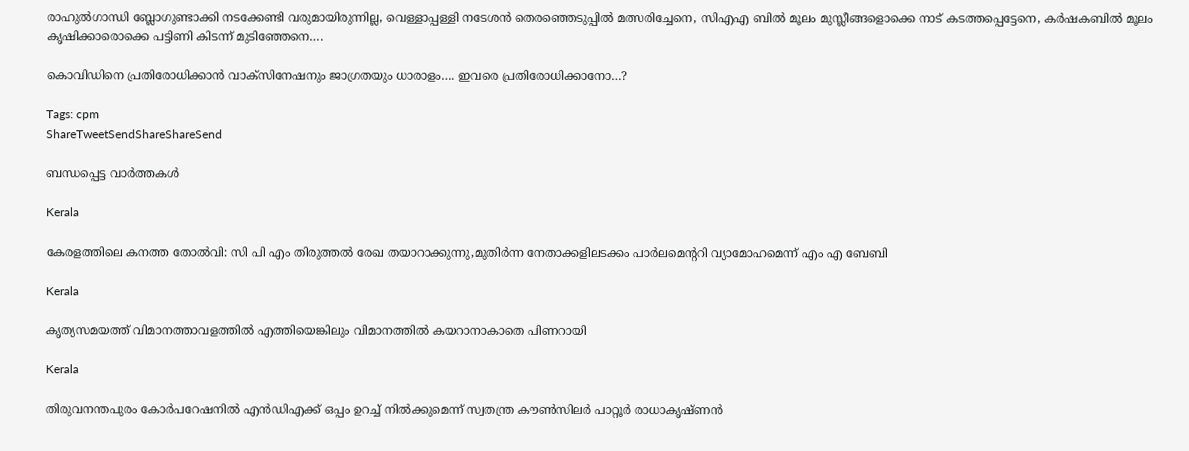രാഹുല്‍ഗാന്ധി ബ്ലോഗുണ്ടാക്കി നടക്കേണ്ടി വരുമായിരുന്നില്ല, വെള്ളാപ്പള്ളി നടേശന്‍ തെരഞ്ഞെടുപ്പില്‍ മത്സരിച്ചേനെ, സിഎഎ ബില്‍ മൂലം മുസ്ലീങ്ങളൊക്കെ നാട് കടത്തപ്പെട്ടേനെ, കര്‍ഷകബില്‍ മൂലം കൃഷിക്കാരൊക്കെ പട്ടിണി കിടന്ന് മുടിഞ്ഞേനെ….

കൊവിഡിനെ പ്രതിരോധിക്കാന്‍ വാക്‌സിനേഷനും ജാഗ്രതയും ധാരാളം…. ഇവരെ പ്രതിരോധിക്കാനോ…?

Tags: cpm
ShareTweetSendShareShareSend

ബന്ധപ്പെട്ട വാര്‍ത്തകള്‍

Kerala

കേരളത്തിലെ കനത്ത തോല്‍വി: സി പി എം തിരുത്തല്‍ രേഖ തയാറാക്കുന്നു,മുതിര്‍ന്ന നേതാക്കളിലടക്കം പാര്‍ലമെന്ററി വ്യാമോഹമെന്ന് എം എ ബേബി

Kerala

കൃത്യസമയത്ത് വിമാനത്താവളത്തില്‍ എത്തിയെങ്കിലും വിമാനത്തില്‍ കയറാനാകാതെ പിണറായി

Kerala

തിരുവനന്തപുരം കോര്‍പറേഷനില്‍ എന്‍ഡിഎക്ക് ഒപ്പം ഉറച്ച് നില്‍ക്കുമെന്ന് സ്വതന്ത്ര കൗണ്‍സിലര്‍ പാറ്റൂര്‍ രാധാകൃഷ്ണന്‍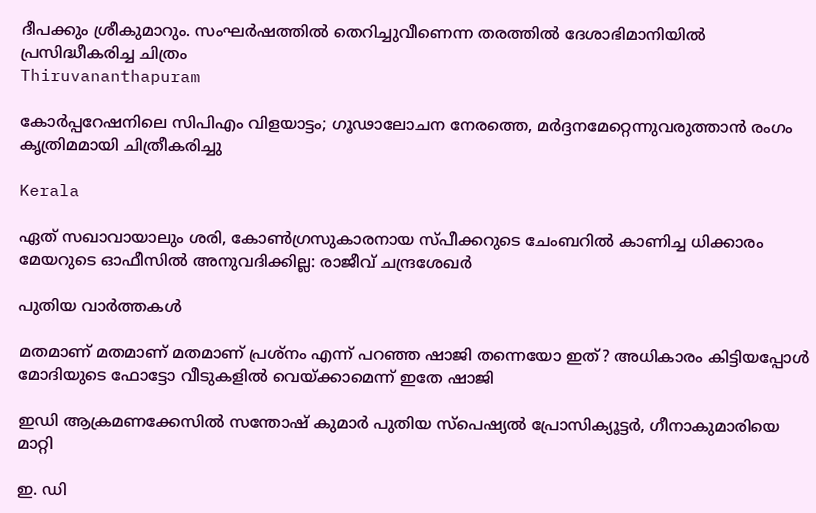ദീപക്കും ശ്രീകുമാറും. സംഘര്‍ഷത്തില്‍ തെറിച്ചുവീണെന്ന തരത്തില്‍ ദേശാഭിമാനിയില്‍ പ്രസിദ്ധീകരിച്ച ചിത്രം
Thiruvananthapuram

കോര്‍പ്പറേഷനിലെ സിപിഎം വിളയാട്ടം; ഗൂഢാലോചന നേരത്തെ, മര്‍ദ്ദനമേറ്റെന്നുവരുത്താന്‍ രംഗം കൃത്രിമമായി ചിത്രീകരിച്ചു

Kerala

ഏത് സഖാവായാലും ശരി, കോൺഗ്രസുകാരനായ സ്പീക്കറുടെ ചേംബറിൽ കാണിച്ച ധിക്കാരം മേയറുടെ ഓഫീസിൽ അനുവദിക്കില്ല: രാജീവ് ചന്ദ്രശേഖർ

പുതിയ വാര്‍ത്തകള്‍

മതമാണ് മതമാണ് മതമാണ് പ്രശ്നം എന്ന് പറഞ്ഞ ഷാജി തന്നെയോ ഇത്? അധികാരം കിട്ടിയപ്പോള്‍ മോദിയുടെ ഫോട്ടോ വീടുകളില്‍ വെയ്‌ക്കാമെന്ന് ഇതേ ഷാജി

ഇഡി ആക്രമണക്കേസില്‍ സന്തോഷ് കുമാര്‍ പുതിയ സ്‌പെഷ്യല്‍ പ്രോസിക്യൂട്ടര്‍, ഗീനാകുമാരിയെ മാറ്റി

ഇ. ഡി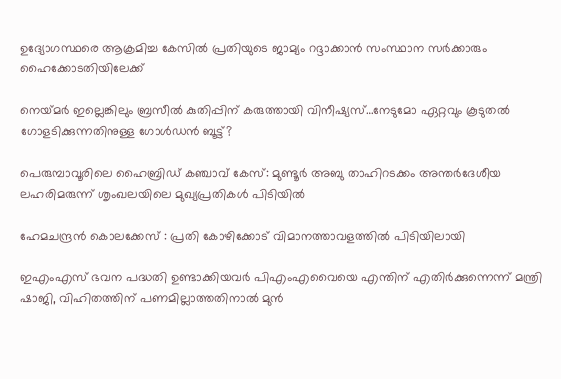ഉദ്യോഗസ്ഥരെ ആക്രമിച്ച കേസില്‍ പ്രതിയുടെ ജാമ്യം റദ്ദാക്കാന്‍ സംസ്ഥാന സര്‍ക്കാരും ഹൈക്കോടതിയിലേക്ക്

നെയ്‌മര്‍ ഇല്ലെങ്കിലും ബ്രസീല്‍ കുതിപ്പിന് കരുത്തായി വിനീഷ്യസ്…നേടുമോ ഏറ്റവും കൂടുതല്‍ ഗോളടിക്കുന്നതിനുള്ള ഗോള്‍ഡന്‍ ബൂട്ട്?

പെരുമ്പാവൂരിലെ ഹൈബ്രിഡ് കഞ്ചാവ് കേസ്: മുണ്ടൂർ അബു താഹിറടക്കം അന്തർദേശീയ ലഹരിമരുന്ന് ശൃംഖലയിലെ മുഖ്യപ്രതികൾ പിടിയിൽ

ഹേമചന്ദ്രന്‍ കൊലക്കേസ് : പ്രതി കോഴിക്കോട് വിമാനത്താവളത്തില്‍ പിടിയിലായി

ഇഎംഎസ് ഭവന പദ്ധതി ഉണ്ടാക്കിയവര്‍ പിഎംഎവൈയെ എന്തിന് എതിര്‍ക്കുന്നെന്ന് മന്ത്രി ഷാജി, വിഹിതത്തിന് പണമില്ലാത്തതിനാല്‍ മുന്‍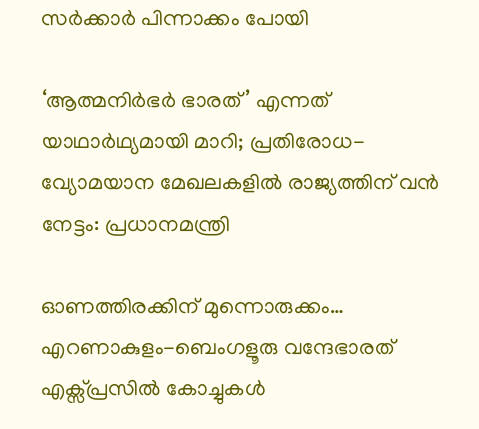സര്‍ക്കാര്‍ പിന്നാക്കം പോയി

‘ആത്മനിർഭർ ഭാരത്’ എന്നത് യാഥാർഥ്യമായി മാറി; പ്രതിരോധ-വ്യോമയാന മേഖലകളില്‍ രാജ്യത്തിന് വന്‍ നേട്ടം: പ്രധാനമന്ത്രി

ഓണത്തിരക്കിന് മുന്നൊരുക്കം… എറണാകുളം-ബെംഗളൂരു വന്ദേഭാരത് എക്സ്പ്രസിൽ കോച്ചുകൾ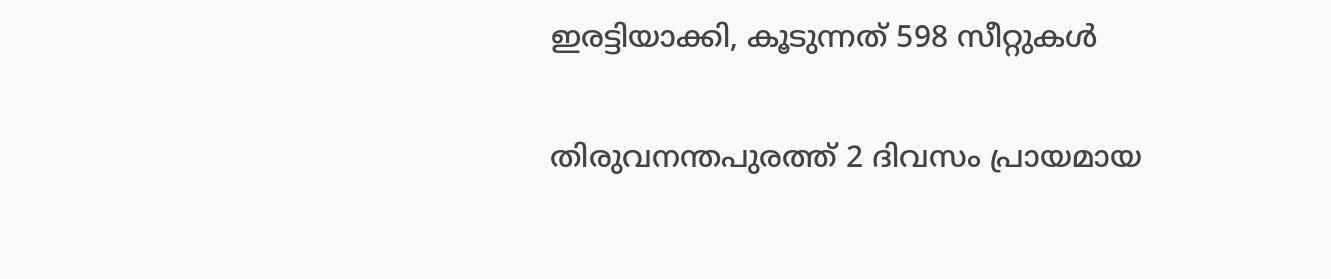ഇരട്ടിയാക്കി, കൂടുന്നത് 598 സീറ്റുകള്‍

തിരുവനന്തപുരത്ത് 2 ദിവസം പ്രായമായ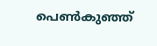പെണ്‍കുഞ്ഞ്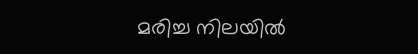മരിച്ച നിലയില്‍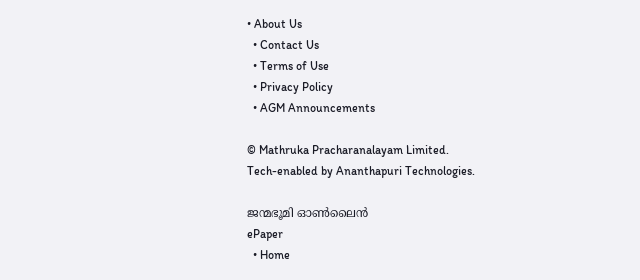• About Us
  • Contact Us
  • Terms of Use
  • Privacy Policy
  • AGM Announcements

© Mathruka Pracharanalayam Limited.
Tech-enabled by Ananthapuri Technologies.

ജന്മഭൂമി ഓണ്‍ലൈന്‍
ePaper
  • Home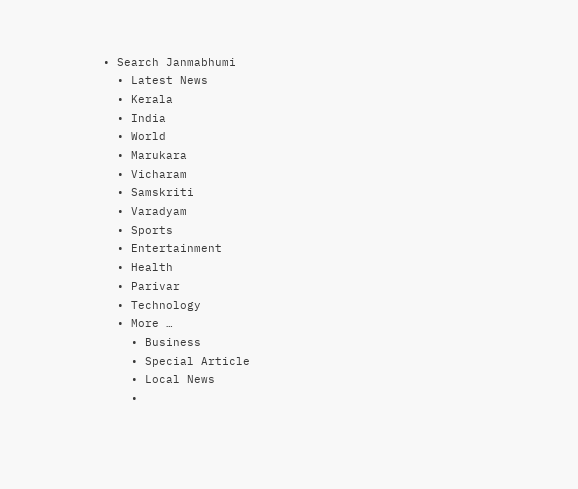• Search Janmabhumi
  • Latest News
  • Kerala
  • India
  • World
  • Marukara
  • Vicharam
  • Samskriti
  • Varadyam
  • Sports
  • Entertainment
  • Health
  • Parivar
  • Technology
  • More …
    • Business
    • Special Article
    • Local News
    •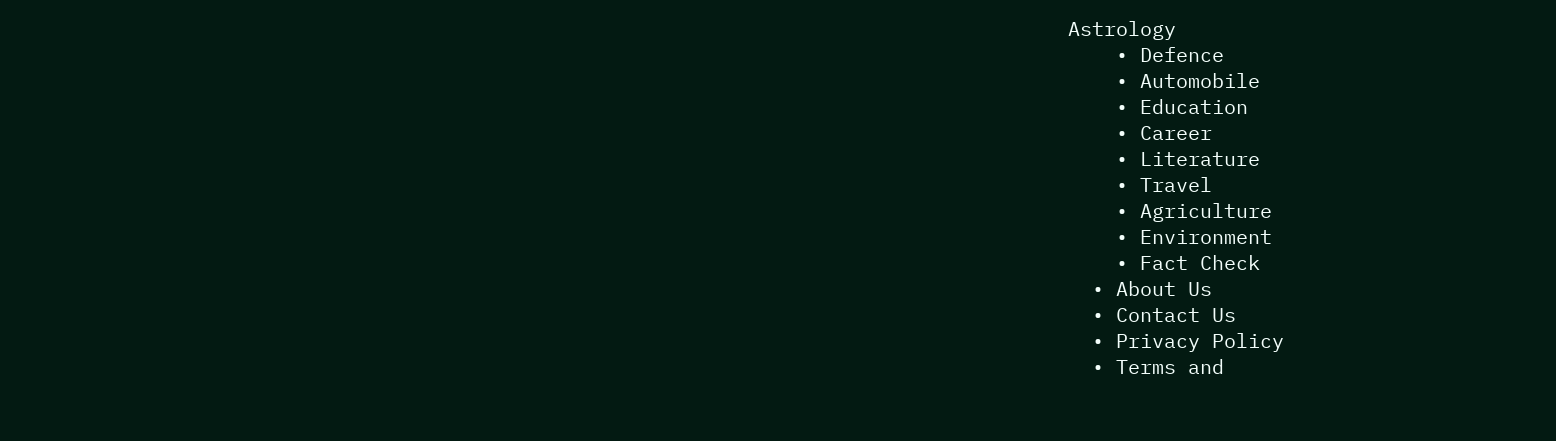Astrology
    • Defence
    • Automobile
    • Education
    • Career
    • Literature
    • Travel
    • Agriculture
    • Environment
    • Fact Check
  • About Us
  • Contact Us
  • Privacy Policy
  • Terms and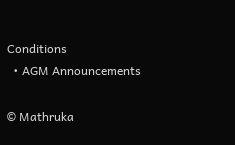Conditions
  • AGM Announcements

© Mathruka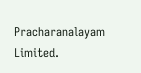Pracharanalayam Limited.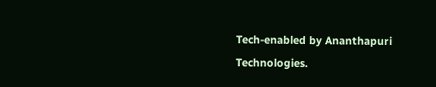Tech-enabled by Ananthapuri Technologies.